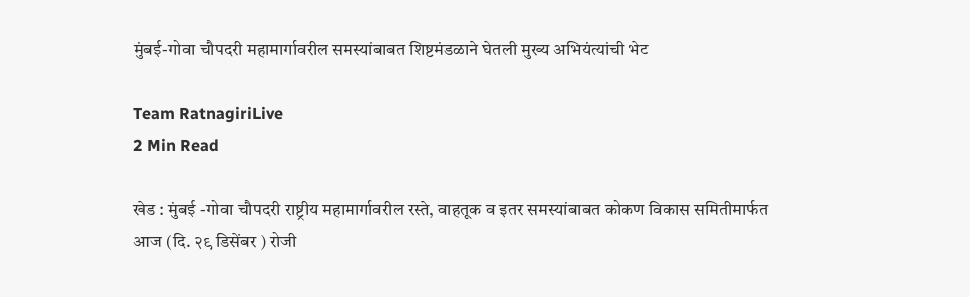मुंबई-गोवा चौपदरी महामार्गावरील समस्यांबाबत शिष्टमंडळाने घेतली मुख्य अभियंत्यांची भेट

Team RatnagiriLive
2 Min Read

खेड : मुंबई -गोवा चौपदरी राष्ट्रीय महामार्गावरील रस्ते, वाहतूक व इतर समस्यांबाबत कोकण विकास समितीमार्फत आज (दि. २९ डिसेंबर ) रोजी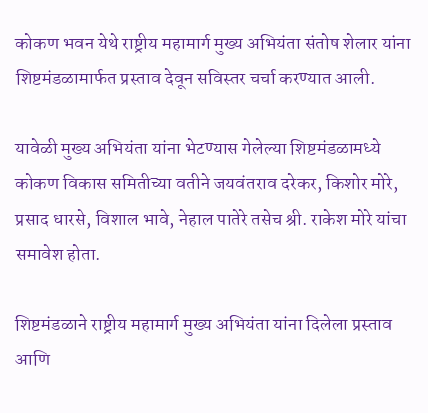कोकण भवन येथे राष्ट्रीय महामार्ग मुख्य अभियंता संतोष शेलार यांना शिष्टमंडळामार्फत प्रस्ताव देवून सविस्तर चर्चा करण्यात आली.

यावेळी मुख्य अभियंता यांना भेटण्यास गेलेल्या शिष्टमंडळामध्ये कोकण विकास समितीच्या वतीने जयवंतराव दरेकर, किशोर मोरे, प्रसाद धारसे, विशाल भावे, नेहाल पातेरे तसेच श्री. राकेश मोरे यांचा समावेश होता.

शिष्टमंडळाने राष्ट्रीय महामार्ग मुख्य अभियंता यांना दिलेला प्रस्ताव आणि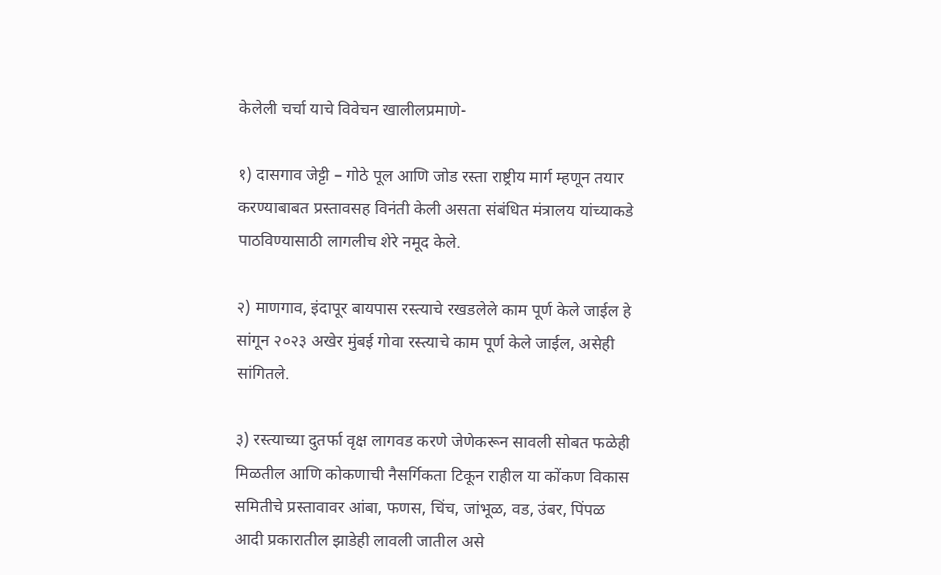केलेली चर्चा याचे विवेचन खालीलप्रमाणे-

१) दासगाव जेट्टी – गोठे पूल आणि जोड रस्ता राष्ट्रीय मार्ग म्हणून तयार करण्याबाबत प्रस्तावसह विनंती केली असता संबंधित मंत्रालय यांच्याकडे पाठविण्यासाठी लागलीच शेरे नमूद केले.

२) माणगाव, इंदापूर बायपास रस्त्याचे रखडलेले काम पूर्ण केले जाईल हे सांगून २०२३ अखेर मुंबई गोवा रस्त्याचे काम पूर्ण केले जाईल, असेही सांगितले.

३) रस्त्याच्या दुतर्फा वृक्ष लागवड करणे जेणेकरून सावली सोबत फळेही मिळतील आणि कोकणाची नैसर्गिकता टिकून राहील या कोंकण विकास समितीचे प्रस्तावावर आंबा, फणस, चिंच, जांभूळ, वड, उंबर, पिंपळ आदी प्रकारातील झाडेही लावली जातील असे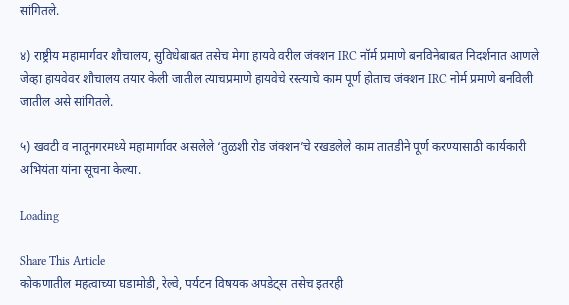सांगितले.

४) राष्ट्रीय महामार्गवर शौचालय, सुविधेबाबत तसेच मेगा हायवे वरील जंक्शन IRC नॉर्म प्रमाणे बनविनेबाबत निदर्शनात आणले जेव्हा हायवेवर शौचालय तयार केली जातील त्याचप्रमाणे हायवेचे रस्त्याचे काम पूर्ण होताच जंक्शन IRC नोर्म प्रमाणे बनविली जातील असे सांगितले.

५) खवटी व नातूनगरमध्ये महामार्गावर असलेले ‘तुळशी रोड जंक्शन’चे रखडलेले काम तातडीने पूर्ण करण्यासाठी कार्यकारी अभियंता यांना सूचना केल्या.

Loading

Share This Article
कोकणातील महत्वाच्या घडामोडी, रेल्वे, पर्यटन विषयक अपडेट्स तसेच इतरही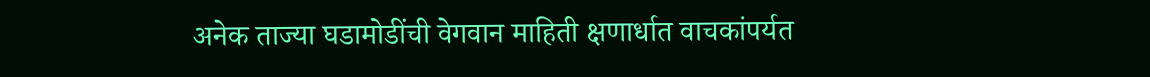अनेक ताज्या घडामोडींची वेगवान माहिती क्षणार्धात वाचकांपर्यत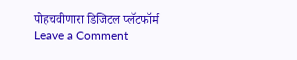पोहचवीणारा डिजिटल प्लॅटफॉर्म
Leave a Comment